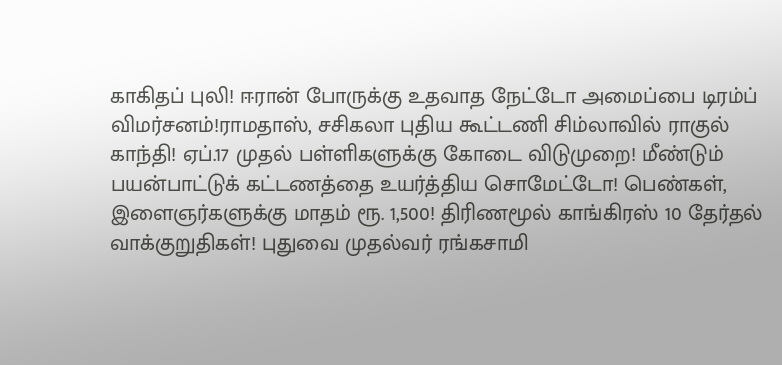காகிதப் புலி! ஈரான் போருக்கு உதவாத நேட்டோ அமைப்பை டிரம்ப் விமர்சனம்!ராமதாஸ், சசிகலா புதிய கூட்டணி சிம்லாவில் ராகுல் காந்தி! ஏப்.17 முதல் பள்ளிகளுக்கு கோடை விடுமுறை! மீண்டும் பயன்பாட்டுக் கட்டணத்தை உயர்த்திய சொமேட்டோ! பெண்கள், இளைஞர்களுக்கு மாதம் ரூ. 1,500! திரிணமூல் காங்கிரஸ் 10 தேர்தல் வாக்குறுதிகள்! புதுவை முதல்வர் ரங்கசாமி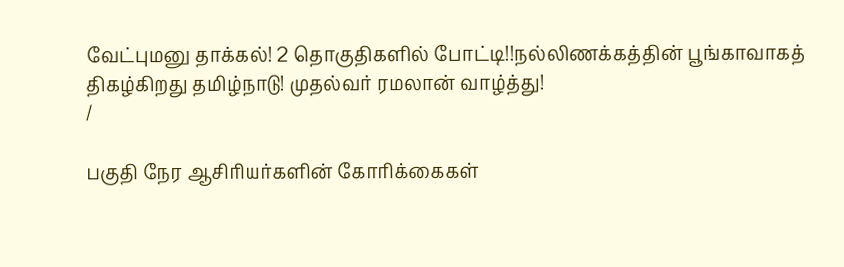வேட்புமனு தாக்கல்! 2 தொகுதிகளில் போட்டி!!நல்லிணக்கத்தின் பூங்காவாகத் திகழ்கிறது தமிழ்நாடு! முதல்வர் ரமலான் வாழ்த்து!
/

பகுதி நேர ஆசிரியர்களின் கோரிக்கைகள்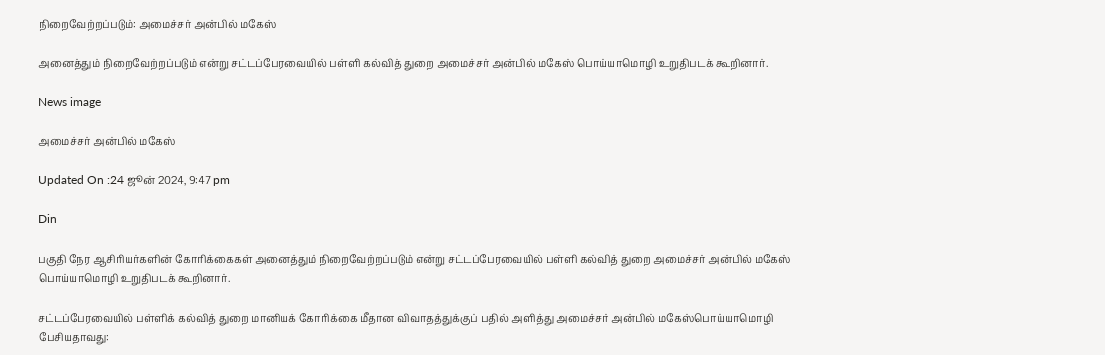நிறைவேற்றப்படும்: அமைச்சர் அன்பில் மகேஸ்

அனைத்தும் நிறைவேற்றப்படும் என்று சட்டப்பேரவையில் பள்ளி கல்வித் துறை அமைச்சர் அன்பில் மகேஸ் பொய்யாமொழி உறுதிபடக் கூறினார்.

News image

அமைச்சர் அன்பில் மகேஸ்

Updated On :24 ஜூன் 2024, 9:47 pm

Din

பகுதி நேர ஆசிரியர்களின் கோரிக்கைகள் அனைத்தும் நிறைவேற்றப்படும் என்று சட்டப்பேரவையில் பள்ளி கல்வித் துறை அமைச்சர் அன்பில் மகேஸ் பொய்யாமொழி உறுதிபடக் கூறினார்.

சட்டப்பேரவையில் பள்ளிக் கல்வித் துறை மானியக் கோரிக்கை மீதான விவாதத்துக்குப் பதில் அளித்து அமைச்சர் அன்பில் மகேஸ்பொய்யாமொழி பேசியதாவது: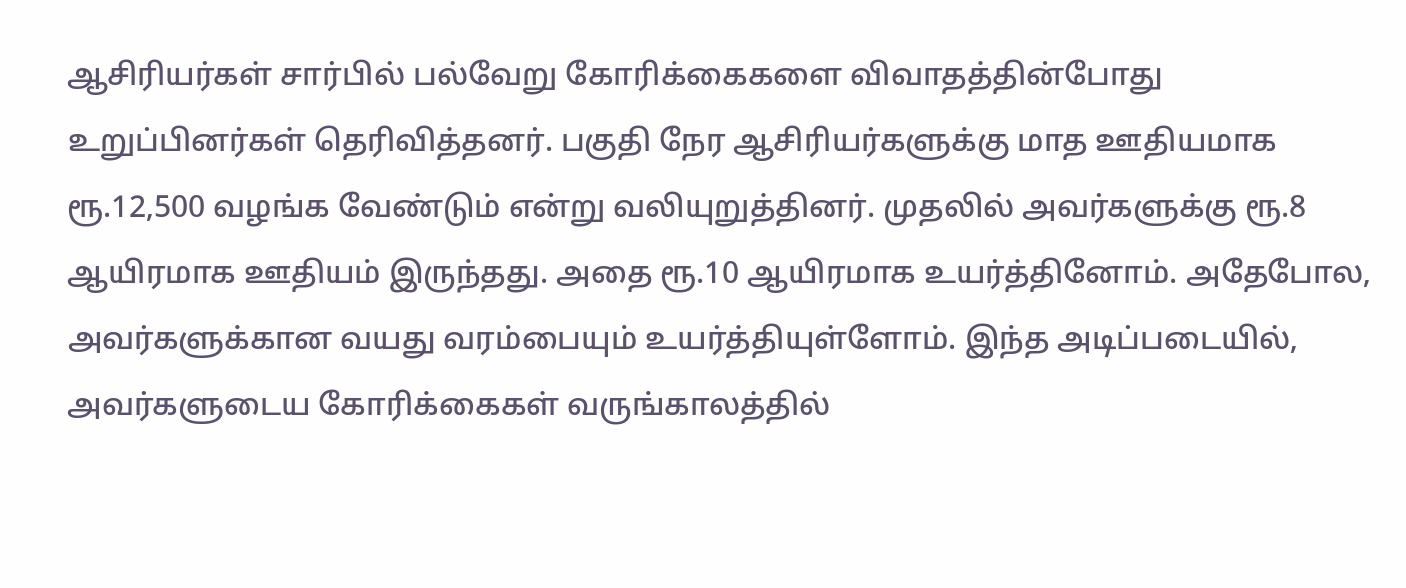ஆசிரியர்கள் சார்பில் பல்வேறு கோரிக்கைகளை விவாதத்தின்போது உறுப்பினர்கள் தெரிவித்தனர். பகுதி நேர ஆசிரியர்களுக்கு மாத ஊதியமாக ரூ.12,500 வழங்க வேண்டும் என்று வலியுறுத்தினர். முதலில் அவர்களுக்கு ரூ.8 ஆயிரமாக ஊதியம் இருந்தது. அதை ரூ.10 ஆயிரமாக உயர்த்தினோம். அதேபோல, அவர்களுக்கான வயது வரம்பையும் உயர்த்தியுள்ளோம். இந்த அடிப்படையில், அவர்களுடைய கோரிக்கைகள் வருங்காலத்தில்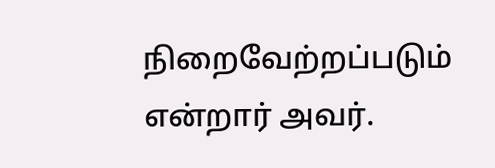நிறைவேற்றப்படும் என்றார் அவர்.